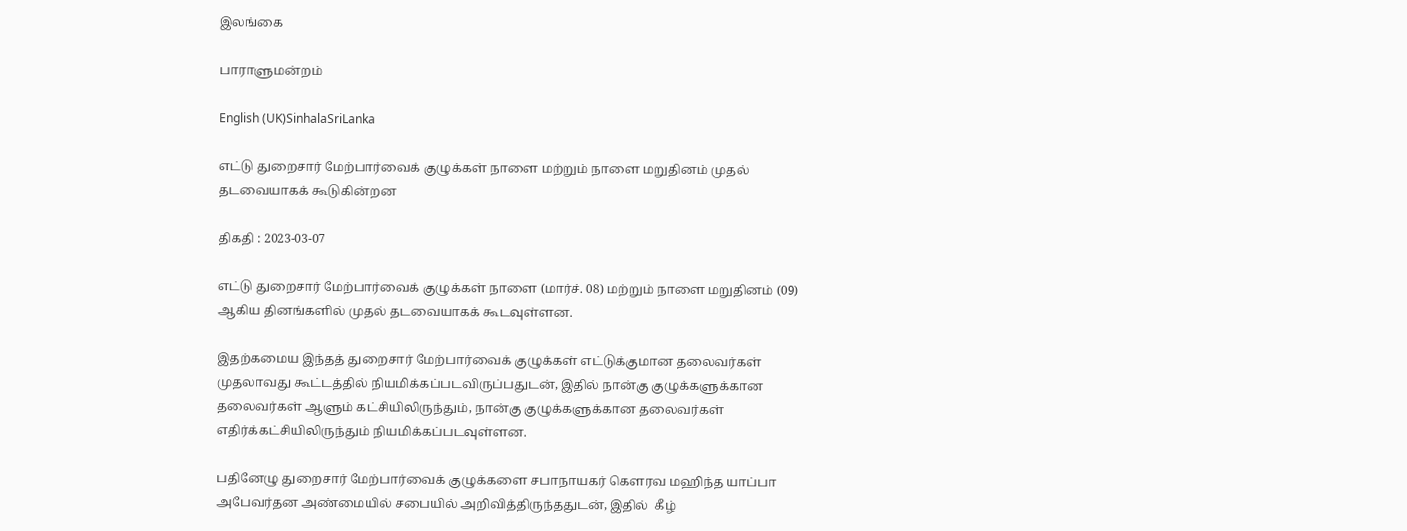இலங்கை

பாராளுமன்றம்

English (UK)SinhalaSriLanka

எட்டு துறைசார் மேற்பார்வைக் குழுக்கள் நாளை மற்றும் நாளை மறுதினம் முதல் தடவையாகக் கூடுகின்றன

திகதி : 2023-03-07

எட்டு துறைசார் மேற்பார்வைக் குழுக்கள் நாளை (மார்ச். 08) மற்றும் நாளை மறுதினம் (09) ஆகிய தினங்களில் முதல் தடவையாகக் கூடவுள்ளன.

இதற்கமைய இந்தத் துறைசார் மேற்பார்வைக் குழுக்கள் எட்டுக்குமான தலைவர்கள் முதலாவது கூட்டத்தில் நியமிக்கப்படவிருப்பதுடன், இதில் நான்கு குழுக்களுக்கான தலைவர்கள் ஆளும் கட்சியிலிருந்தும், நான்கு குழுக்களுக்கான தலைவர்கள் எதிர்க்கட்சியிலிருந்தும் நியமிக்கப்படவுள்ளன.

பதினேழு துறைசார் மேற்பார்வைக் குழுக்களை சபாநாயகர் கௌரவ மஹிந்த யாப்பா அபேவர்தன அண்மையில் சபையில் அறிவித்திருந்ததுடன், இதில்  கீழ்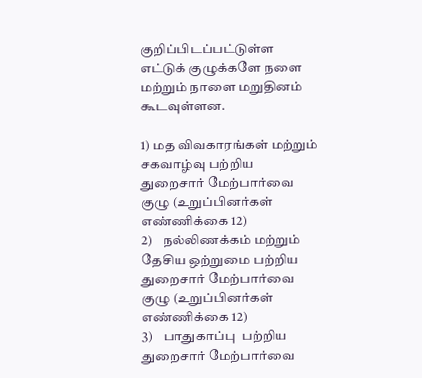குறிப்பிடப்பட்டுள்ள எட்டுக் குழுக்களே நளை மற்றும் நாளை மறுதினம் கூடவுள்ளன.

1) மத விவகாரங்கள் மற்றும் சகவாழ்வு பற்றிய துறைசார் மேற்பார்வை  குழு (உறுப்பினர்கள் எண்ணிக்கை 12)
2)    நல்லிணக்கம் மற்றும் தேசிய ஒற்றுமை பற்றிய துறைசார் மேற்பார்வை  குழு (உறுப்பினர்கள் எண்ணிக்கை 12)
3)    பாதுகாப்பு  பற்றிய துறைசார் மேற்பார்வை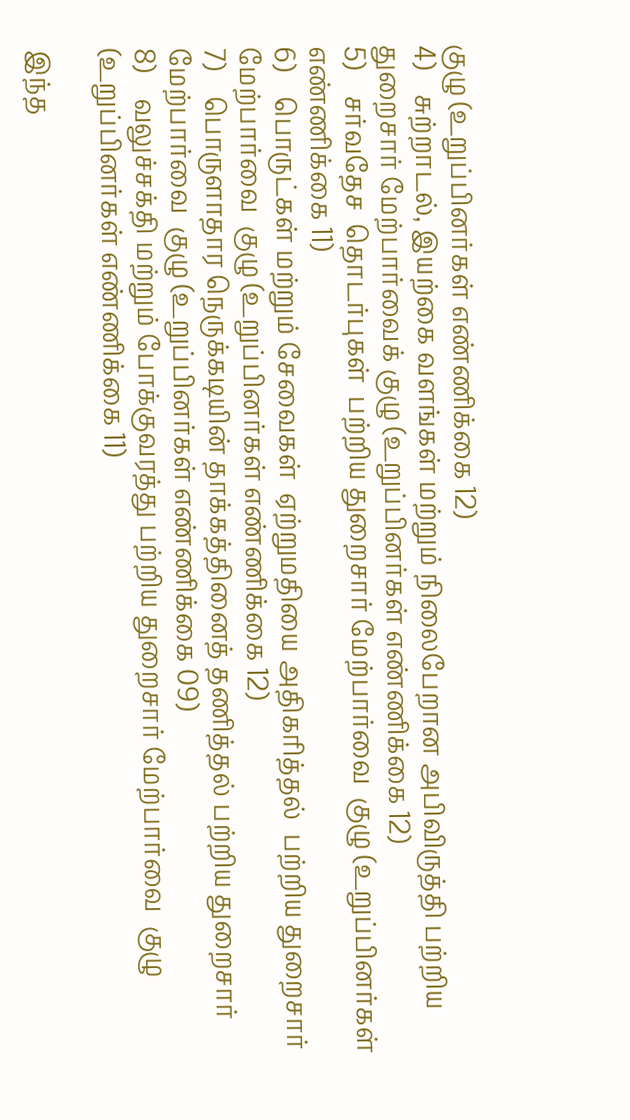குழு (உறுப்பினர்கள் எண்ணிக்கை 12)
4)    சுற்றாடல், இயற்கை வளங்கள் மற்றும் நிலைபேறான அபிவிருத்தி பற்றிய துறைசார் மேற்பார்வைக் குழு (உறுப்பினர்கள் எண்ணிக்கை 12)
5)    சர்வதேச  தொடர்புகள்  பற்றிய துறைசார் மேற்பார்வை  குழு (உறுப்பினர்கள் எண்ணிக்கை 11)
6)    பொருட்கள் மற்றும் சேவைகள்  ஏற்றுமதியை அதிகரித்தல்  பற்றிய துறைசார் மேற்பார்வை  குழு (உறுப்பினர்கள் எண்ணிக்கை 12)
7)    பொருளாதார நெருக்கடியின் தாக்கத்தினைத் தணித்தல் பற்றிய துறைசார் மேற்பார்வை  குழு (உறுப்பினர்கள் எண்ணிக்கை 09)
8)    வலுச்சக்தி மற்றும் போக்குவரத்து பற்றிய துறைசார் மேற்பார்வை  குழு (உறுப்பினர்கள் எண்ணிக்கை 11)

இந்த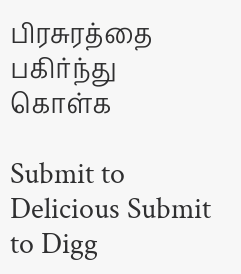பிரசுரத்தை பகிர்ந்து கொள்க

Submit to Delicious Submit to Digg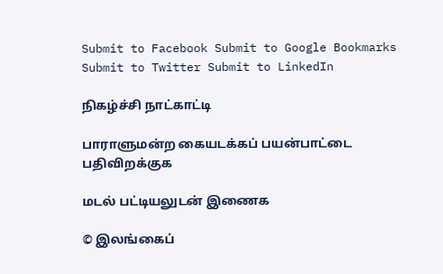Submit to Facebook Submit to Google Bookmarks Submit to Twitter Submit to LinkedIn

நிகழ்ச்சி நாட்காட்டி

பாராளுமன்ற கையடக்கப் பயன்பாட்டை பதிவிறக்குக

மடல் பட்டியலுடன் இணைக

© இலங்கைப்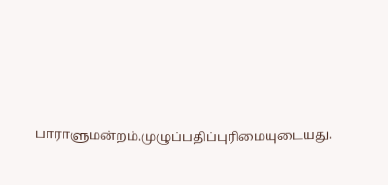பாராளுமன்றம்.முழுப்பதிப்புரிமையுடையது.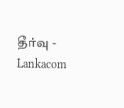தீர்வு - Lankacom